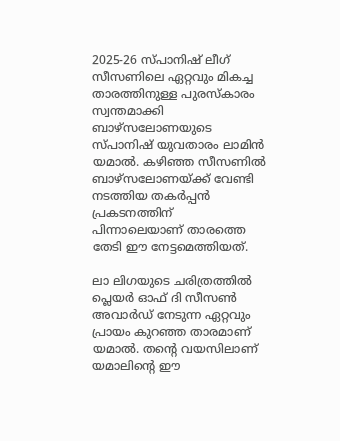2025-26 സ്പാനിഷ് ലീഗ് സീസണിലെ ഏറ്റവും മികച്ച താരത്തിനുള്ള പുരസ്‌കാരം സ്വന്തമാക്കി ബാഴ്‌സലോണയുടെ സ്പാനിഷ് യുവതാരം ലാമിന്‍ യമാല്‍. കഴിഞ്ഞ സീസണില്‍ ബാഴ്സലോണയ്ക്ക് വേണ്ടി നടത്തിയ തകര്‍പ്പന്‍ പ്രകടനത്തിന് പിന്നാലെയാണ് താരത്തെ തേടി ഈ നേട്ടമെത്തിയത്.

ലാ ലിഗയുടെ ചരിത്രത്തില്‍ പ്ലെയര്‍ ഓഫ് ദി സീസണ്‍ അവാര്‍ഡ് നേടുന്ന ഏറ്റവും പ്രായം കുറഞ്ഞ താരമാണ് യമാല്‍. തന്റെ വയസിലാണ് യമാലിന്റെ ഈ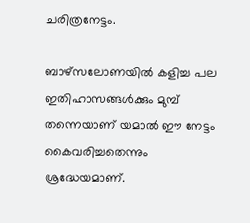ചരിത്രനേട്ടം.

ബാഴ്സലോണയില്‍ കളിച്ച പല ഇതിഹാസങ്ങള്‍ക്കും മുമ്പ് തന്നെയാണ് യമാല്‍ ഈ നേട്ടം കൈവരിച്ചതെന്നും ശ്രദ്ധേയമാണ്.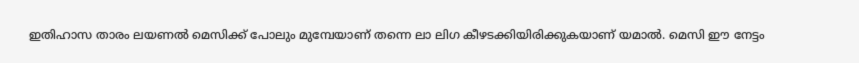ഇതിഹാസ താരം ലയണല്‍ മെസിക്ക് പോലും മുമ്പേയാണ് തന്നെ ലാ ലിഗ കീഴടക്കിയിരിക്കുകയാണ് യമാല്‍. മെസി ഈ നേട്ടം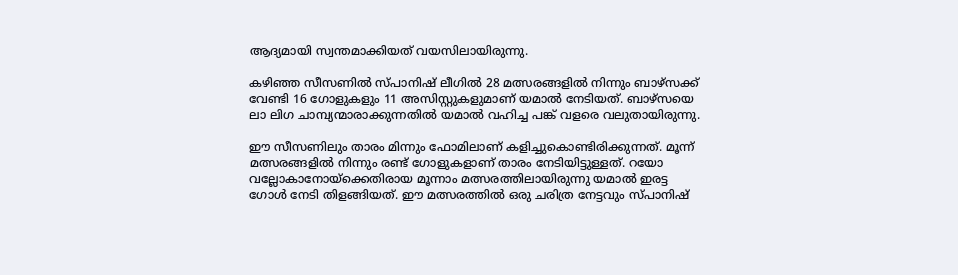ആദ്യമായി സ്വന്തമാക്കിയത് വയസിലായിരുന്നു.

കഴിഞ്ഞ സീസണില്‍ സ്പാനിഷ് ലീഗില്‍ 28 മത്സരങ്ങളില്‍ നിന്നും ബാഴ്‌സക്ക് വേണ്ടി 16 ഗോളുകളും 11 അസിസ്റ്റുകളുമാണ് യമാല്‍ നേടിയത്. ബാഴ്സയെ ലാ ലിഗ ചാമ്പ്യന്മാരാക്കുന്നതില്‍ യമാല്‍ വഹിച്ച പങ്ക് വളരെ വലുതായിരുന്നു.

ഈ സീസണിലും താരം മിന്നും ഫോമിലാണ് കളിച്ചുകൊണ്ടിരിക്കുന്നത്. മൂന്ന് മത്സരങ്ങളില്‍ നിന്നും രണ്ട് ഗോളുകളാണ് താരം നേടിയിട്ടുള്ളത്. റയോ വല്ലോകാനോയ്ക്കെതിരായ മൂന്നാം മത്സരത്തിലായിരുന്നു യമാല്‍ ഇരട്ട ഗോള്‍ നേടി തിളങ്ങിയത്. ഈ മത്സരത്തില്‍ ഒരു ചരിത്ര നേട്ടവും സ്പാനിഷ്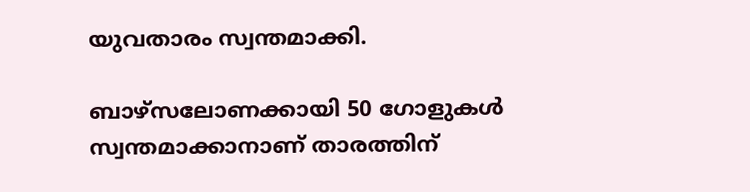യുവതാരം സ്വന്തമാക്കി.

ബാഴ്സലോണക്കായി 50 ഗോളുകള്‍ സ്വന്തമാക്കാനാണ് താരത്തിന്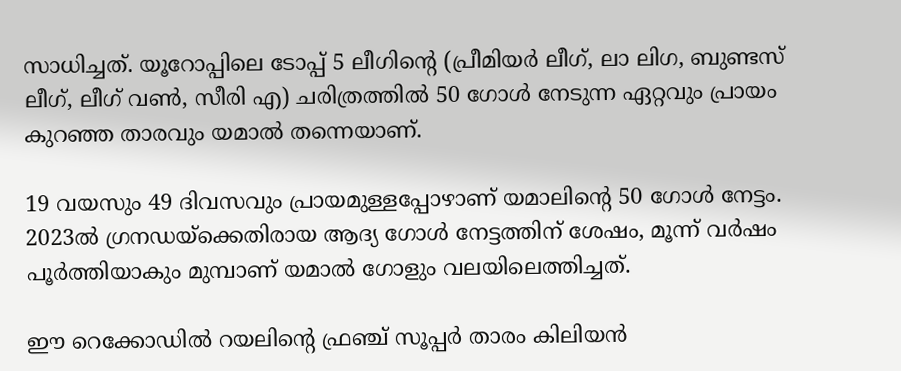സാധിച്ചത്. യൂറോപ്പിലെ ടോപ്പ് 5 ലീഗിന്റെ (പ്രീമിയര്‍ ലീഗ്, ലാ ലിഗ, ബുണ്ടസ് ലീഗ്, ലീഗ് വണ്‍, സീരി എ) ചരിത്രത്തില്‍ 50 ഗോള്‍ നേടുന്ന ഏറ്റവും പ്രായം കുറഞ്ഞ താരവും യമാല്‍ തന്നെയാണ്.

19 വയസും 49 ദിവസവും പ്രായമുള്ളപ്പോഴാണ് യമാലിന്റെ 50 ഗോള്‍ നേട്ടം. 2023ല്‍ ഗ്രനഡയ്ക്കെതിരായ ആദ്യ ഗോള്‍ നേട്ടത്തിന് ശേഷം, മൂന്ന് വര്‍ഷം പൂര്‍ത്തിയാകും മുമ്പാണ് യമാല്‍ ഗോളും വലയിലെത്തിച്ചത്.

ഈ റെക്കോഡില്‍ റയലിന്റെ ഫ്രഞ്ച് സൂപ്പര്‍ താരം കിലിയന്‍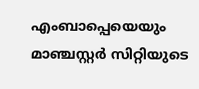എംബാപ്പെയെയും മാഞ്ചസ്റ്റര്‍ സിറ്റിയുടെ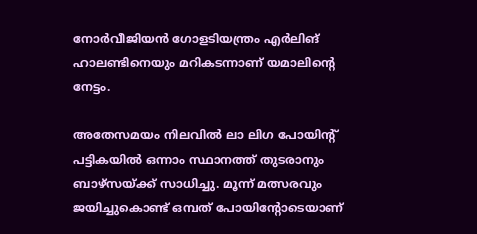നോര്‍വീജിയന്‍ ഗോളടിയന്ത്രം എര്‍ലിങ് ഹാലണ്ടിനെയും മറികടന്നാണ് യമാലിന്റെ നേട്ടം.

അതേസമയം നിലവില്‍ ലാ ലിഗ പോയിന്റ് പട്ടികയില്‍ ഒന്നാം സ്ഥാനത്ത് തുടരാനും ബാഴ്‌സയ്ക്ക് സാധിച്ചു. മൂന്ന് മത്സരവും ജയിച്ചുകൊണ്ട് ഒമ്പത് പോയിന്റോടെയാണ്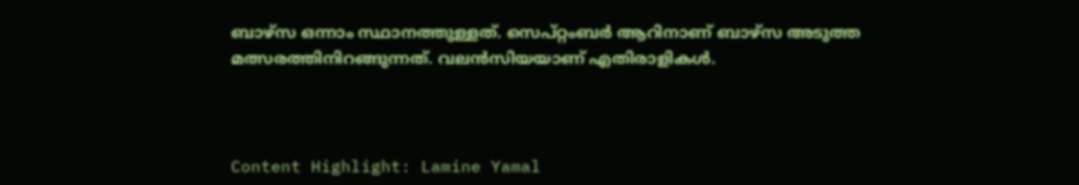ബാഴ്സ ഒന്നാം സ്ഥാനത്തുള്ളത്. സെപ്റ്റംബര്‍ ആറിനാണ് ബാഴ്‌സ അടുത്ത മത്സരത്തിനിറങ്ങുന്നത്. വലന്‍സിയയാണ് എതിരാളികള്‍.



Content Highlight: Lamine Yamal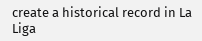create a historical record in La Liga